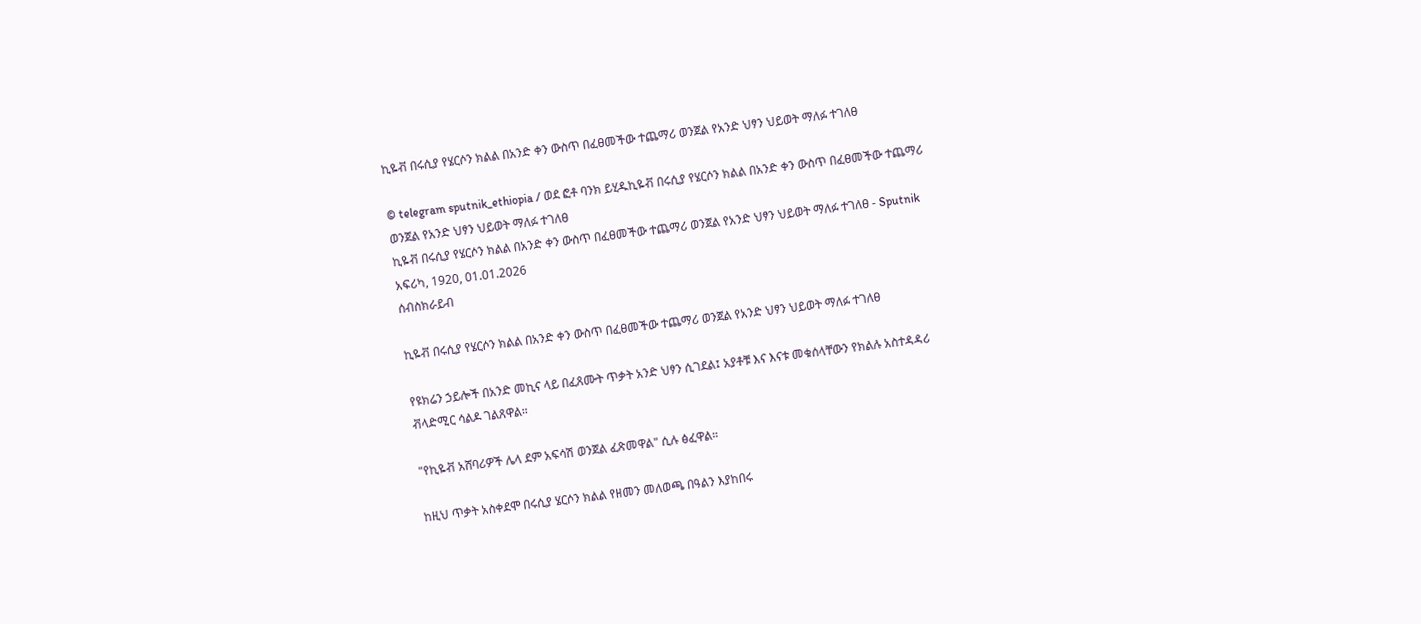ኪዬቭ በሩሲያ የሄርሶን ክልል በአንድ ቀን ውስጥ በፈፀመችው ተጨማሪ ወንጀል የአንድ ህፃን ህይወት ማለፉ ተገለፀ

© telegram sputnik_ethiopia / ወደ ፎቶ ባንክ ይሂዱኪዬቭ በሩሲያ የሄርሶን ክልል በአንድ ቀን ውስጥ በፈፀመችው ተጨማሪ ወንጀል የአንድ ህፃን ህይወት ማለፉ ተገለፀ
ኪዬቭ በሩሲያ የሄርሶን ክልል በአንድ ቀን ውስጥ በፈፀመችው ተጨማሪ ወንጀል የአንድ ህፃን ህይወት ማለፉ ተገለፀ - Sputnik አፍሪካ, 1920, 01.01.2026
ሰብስክራይብ

ኪዬቭ በሩሲያ የሄርሶን ክልል በአንድ ቀን ውስጥ በፈፀመችው ተጨማሪ ወንጀል የአንድ ህፃን ህይወት ማለፉ ተገለፀ

የዩክሬን ኃይሎች በአንድ መኪና ላይ በፈጸሙት ጥቃት አንድ ህፃን ሲገደል፤ አያቶቹ እና እናቱ መቁሰላቸውን የክልሉ አስተዳዳሪ ቭላድሚር ሳልዶ ገልጸዋል።

"የኪዬቭ አሸባሪዎች ሌላ ደም አፍሳሽ ወንጀል ፈጽመዋል" ሲሉ ፅፈዋል።

ከዚህ ጥቃት አስቀደሞ በሩሲያ ሄርሶን ክልል የዘመን መለወጫ በዓልን እያከበሩ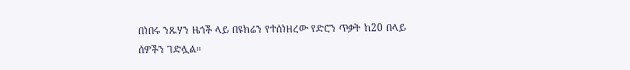በነበሩ ንጹሃን ዜጎች ላይ በዩክሬን የተሰነዘረው የድሮን ጥቃት ከ20 በላይ ሰዎችን ገድሏል።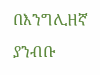በእንግሊዘኛ ያንብቡ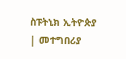ስፑትኒክ ኢትዮጵያ | መተግበሪያ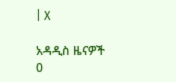| X

አዳዲስ ዜናዎች
0